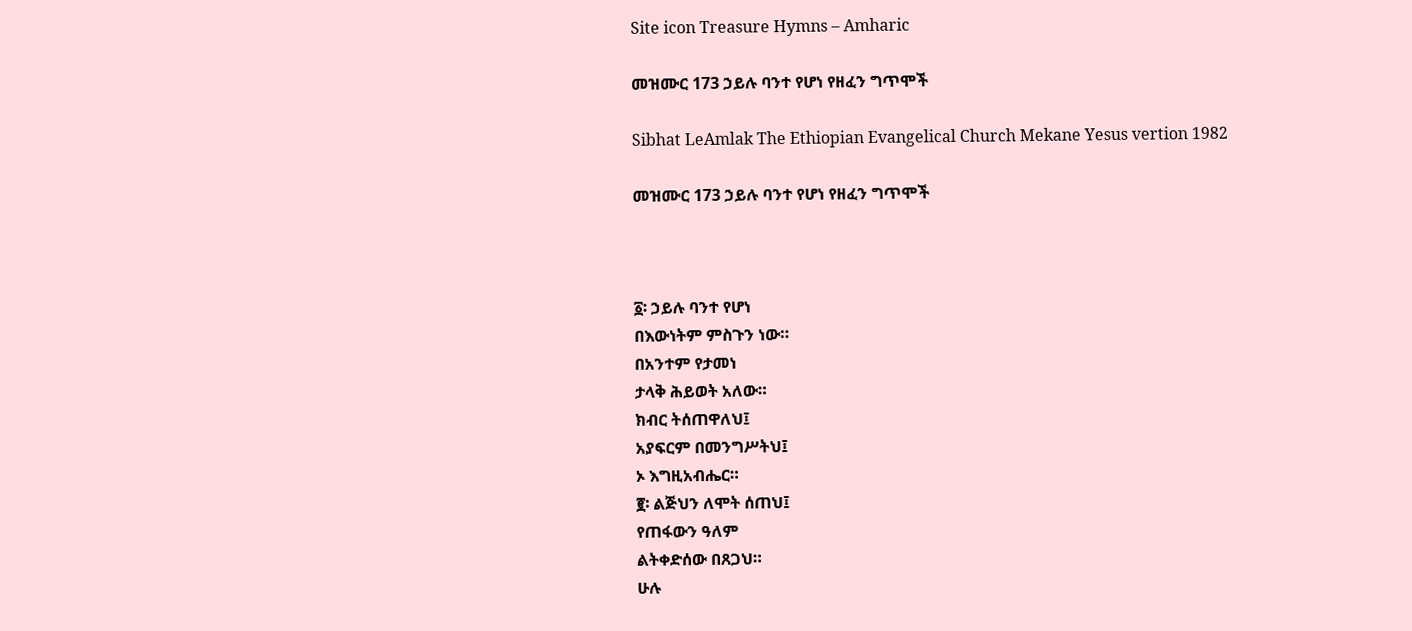Site icon Treasure Hymns – Amharic

መዝሙር 173 ኃይሉ ባንተ የሆነ የዘፈን ግጥሞች

Sibhat LeAmlak The Ethiopian Evangelical Church Mekane Yesus vertion 1982

መዝሙር 173 ኃይሉ ባንተ የሆነ የዘፈን ግጥሞች



፩፡ ኃይሉ ባንተ የሆነ
በእውነትም ምስጉን ነው።
በአንተም የታመነ
ታላቅ ሕይወት አለው።
ክብር ትሰጠዋለህ፤
አያፍርም በመንግሥትህ፤
ኦ እግዚአብሔር።
፪፡ ልጅህን ለሞት ሰጠህ፤
የጠፋውን ዓለም
ልትቀድሰው በጸጋህ።
ሁሉ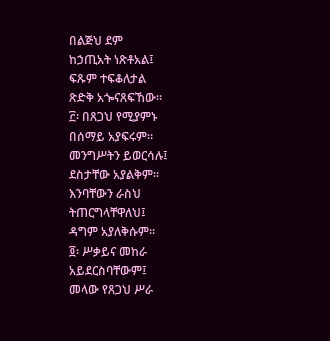በልጅህ ደም
ከኃጢአት ነጽቶአል፤
ፍጹም ተፍቆለታል
ጽድቅ አጐናጸፍኸው።
፫፡ በጸጋህ የሚያምኑ
በሰማይ አያፍሩም።
መንግሥትን ይወርሳሉ፤
ደስታቸው አያልቅም።
እንባቸውን ራስህ
ትጠርግላቸዋለህ፤
ዳግም አያለቅሱም።
፬፡ ሥቃይና መከራ
አይደርስባቸውም፤
መላው የጸጋህ ሥራ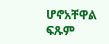ሆኖአቸዋል ፍጹም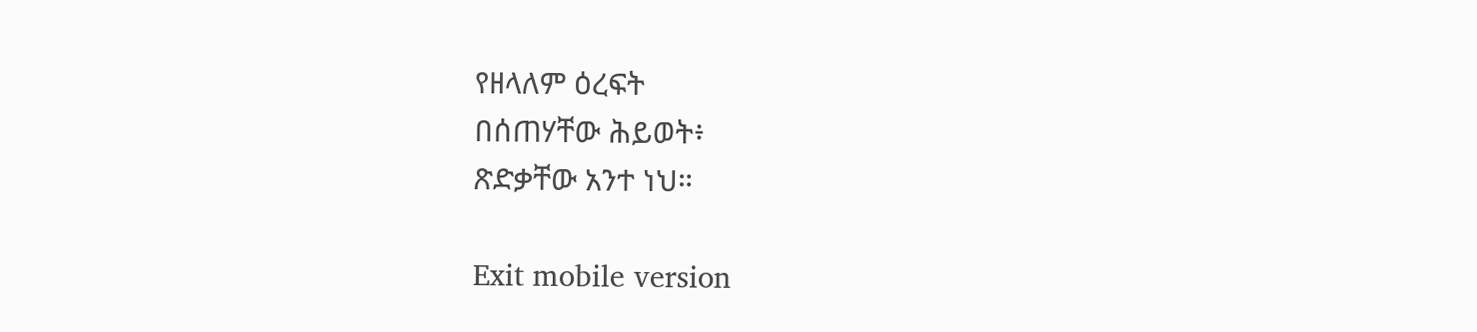የዘላለም ዕረፍት
በሰጠሃቸው ሕይወት፥
ጽድቃቸው አንተ ነህ።

Exit mobile version